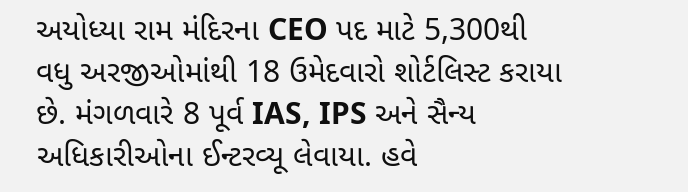અયોધ્યા રામ મંદિરના CEO પદ માટે 5,300થી વધુ અરજીઓમાંથી 18 ઉમેદવારો શોર્ટલિસ્ટ કરાયા છે. મંગળવારે 8 પૂર્વ IAS, IPS અને સૈન્ય અધિકારીઓના ઈન્ટરવ્યૂ લેવાયા. હવે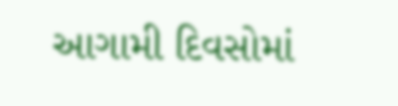આગામી દિવસોમાં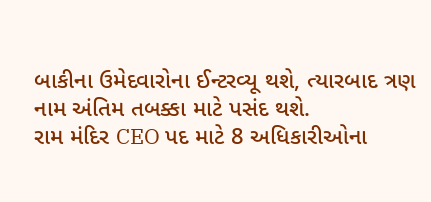બાકીના ઉમેદવારોના ઈન્ટરવ્યૂ થશે, ત્યારબાદ ત્રણ નામ અંતિમ તબક્કા માટે પસંદ થશે.
રામ મંદિર CEO પદ માટે 8 અધિકારીઓના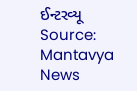ઈન્ટરવ્યૂ
Source: Mantavya News